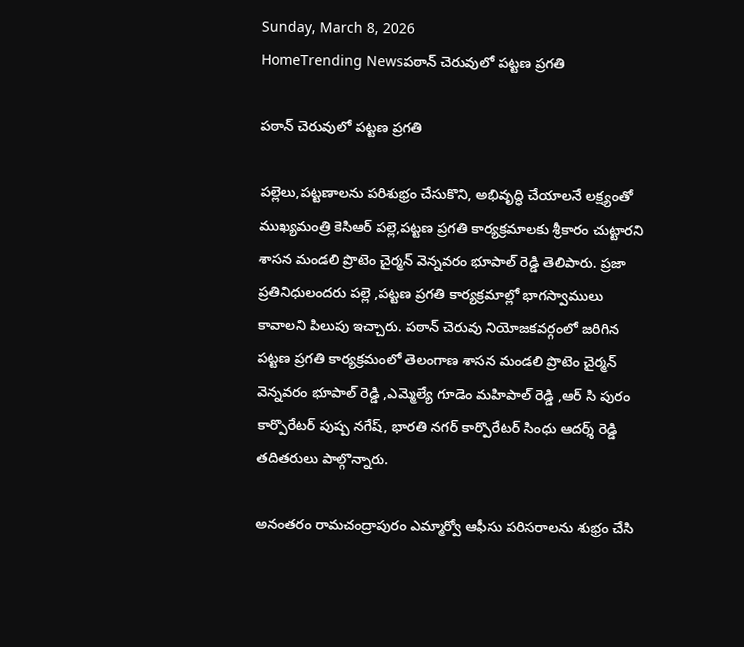Sunday, March 8, 2026
HomeTrending Newsపఠాన్ చెరువులో పట్టణ ప్రగతి

పఠాన్ చెరువులో పట్టణ ప్రగతి

పల్లెలు,పట్టణాలను పరిశుభ్రం చేసుకొని, అభివృద్ధి చేయాలనే లక్ష్యంతో  ముఖ్యమంత్రి కెసిఆర్ పల్లె,పట్టణ ప్రగతి కార్యక్రమాలకు శ్రీకారం చుట్టారని శాసన మండలి ప్రొటెం చైర్మన్ వెన్నవరం భూపాల్ రెడ్డి తెలిపారు. ప్రజా ప్రతినిధులందరు పల్లె ,పట్టణ ప్రగతి కార్యక్రమాల్లో భాగస్వాములు కావాలని పిలుపు ఇచ్చారు. పఠాన్ చెరువు నియోజకవర్గంలో జరిగిన పట్టణ ప్రగతి కార్యక్రమంలో తెలంగాణ శాసన మండలి ప్రొటెం చైర్మన్ వెన్నవరం భూపాల్ రెడ్డి ,ఎమ్మెల్యే గూడెం మహిపాల్ రెడ్డి ,ఆర్ సి పురం కార్పొరేటర్ పుష్ప నగేష్, భారతి నగర్ కార్పొరేటర్ సింధు ఆదర్శ్ రెడ్డి తదితరులు పాల్గొన్నారు.

అనంతరం రామచంద్రాపురం ఎమ్మార్వో ఆఫీసు పరిసరాలను శుభ్రం చేసి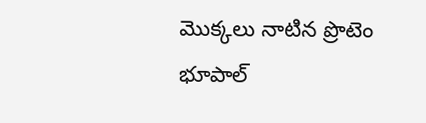మొక్కలు నాటిన ప్రొటెం భూపాల్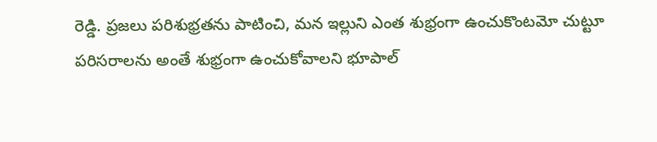రెడ్డి. ప్రజలు పరిశుభ్రతను పాటించి, మన ఇల్లుని ఎంత శుభ్రంగా ఉంచుకొంటమో చుట్టూ పరిసరాలను అంతే శుభ్రంగా ఉంచుకోవాలని భూపాల్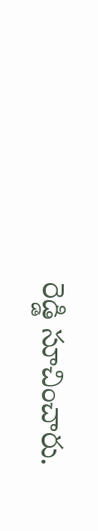రెడ్డి సూచించారు.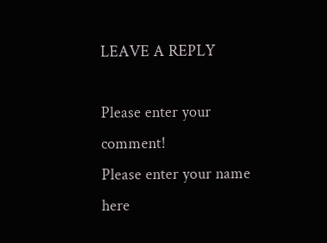LEAVE A REPLY

Please enter your comment!
Please enter your name here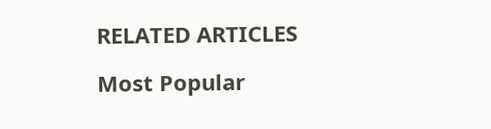RELATED ARTICLES

Most Popular